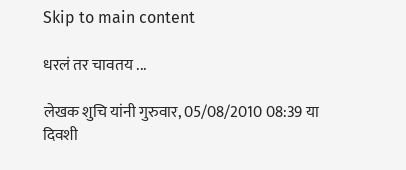Skip to main content

धरलं तर चावतय ...

लेखक शुचि यांनी गुरुवार, 05/08/2010 08:39 या दिवशी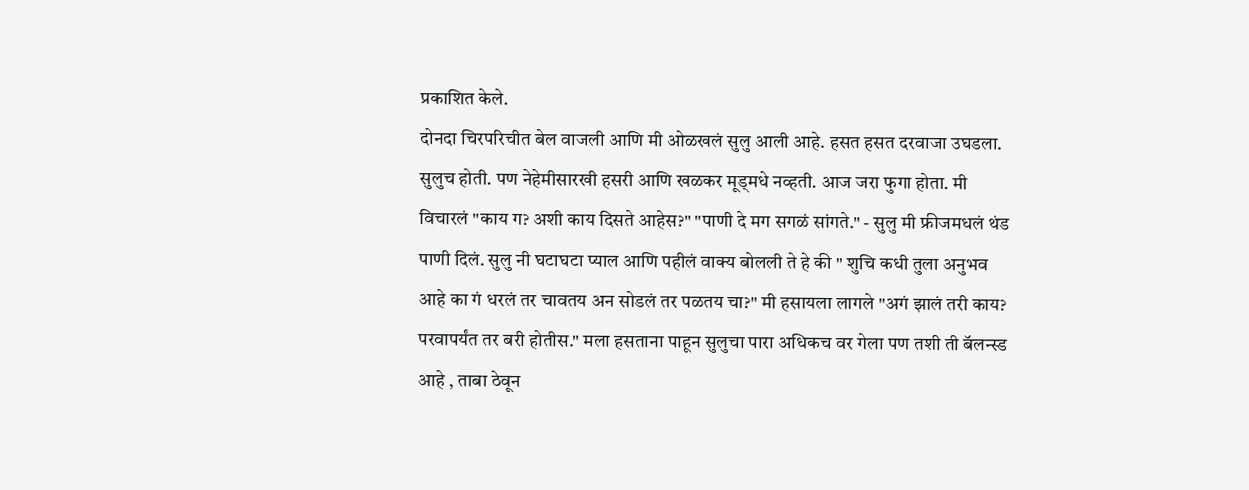प्रकाशित केले.
दोनदा चिरपरिचीत बेल वाजली आणि मी ओळखलं सुलु आली आहे. हसत हसत दरवाजा उघडला. सुलुच होती. पण नेहेमीसारखी हसरी आणि खळकर मूड्मधे नव्हती. आज जरा फुगा होता. मी विचारलं "काय ग? अशी काय दिसते आहेस?" "पाणी दे मग सगळं सांगते." - सुलु मी फ्रीजमधलं थंड पाणी दिलं. सुलु नी घटाघटा प्याल आणि पहीलं वाक्य बोलली ते हे की " शुचि कधी तुला अनुभव आहे का गं धरलं तर चावतय अन सोडलं तर पळतय चा?" मी हसायला लागले "अगं झालं तरी काय? परवापर्यंत तर बरी होतीस." मला हसताना पाहून सुलुचा पारा अधिकच वर गेला पण तशी ती बॅलन्स्ड आहे , ताबा ठेवून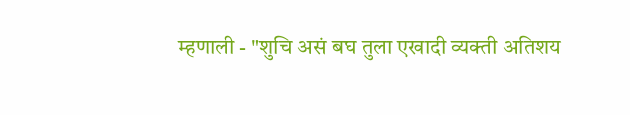म्हणाली - "शुचि असं बघ तुला एखादी व्यक्ती अतिशय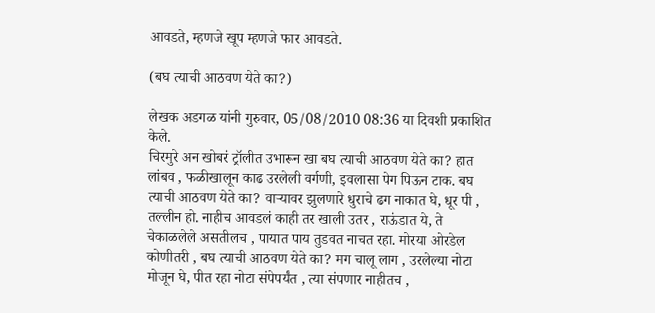आवडते, म्हणजे खूप म्हणजे फार आवडते.

(बघ त्याची आठवण येते का?)

लेखक अडगळ यांनी गुरुवार, 05/08/2010 08:36 या दिवशी प्रकाशित केले.
चिरमुरे अन खोबरं ट्रॉलीत उभारून खा बघ त्याची आठवण येते का? हात लांबव , फळीखालून काढ उरलेली वर्गणी, इवलासा पेग पिऊन टाक. बघ त्याची आठवण येते का? वार्‍यावर झुलणारे धुराचे ढग नाकात घे, धूर पी , तल्लीन हो. नाहीच आवडलं काही तर खाली उतर , राऊंडात ये, ते चेकाळलेले असतीलच , पायात पाय तुडवत नाचत रहा. मोरया ओरडेल कोणीतरी , बघ त्याची आठवण येते का? मग चालू लाग , उरलेल्या नोटा मोजून घे, पीत रहा नोटा संपेपर्यंत , त्या संपणार नाहीतच ,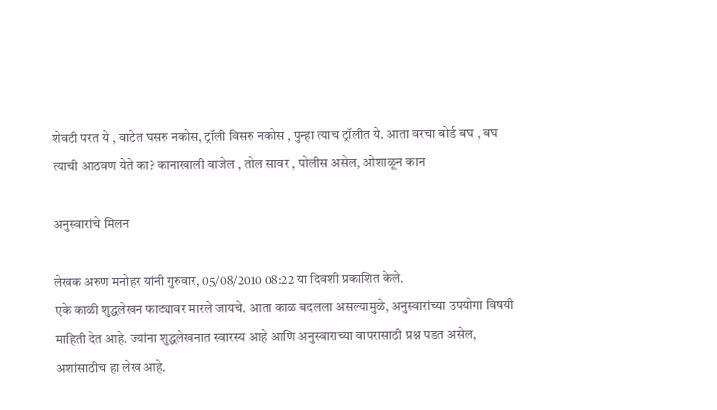शेवटी परत ये , वाटेत घसरु नकोस, ट्रॉली विसरु नकोस , पुन्हा त्याच ट्रॉलीत ये. आता वरचा बोर्ड बघ , बघ त्याची आठवण येते का? कानाखाली वाजेल , तोल सावर , पोलीस असेल, ओशाळून कान

अनुस्वारांचे मिलन

लेखक अरुण मनोहर यांनी गुरुवार, 05/08/2010 08:22 या दिवशी प्रकाशित केले.
एके काळी शुद्धलेखन फाट्यावर मारले जायचे. आता काळ बदलला असल्यामुळे, अनुस्वारांच्या उपयोगा विषयी माहिती देत आहे. ज्यांना शुद्धलेखनात स्वारस्य आहे आणि अनुस्वाराच्या वापरासाठी प्रश्न पडत असेल, अशांसाठीच हा लेख आहे.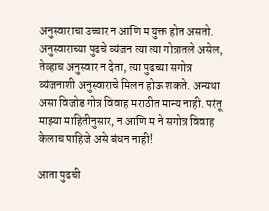अनुस्वाराचा उच्चार न आणि म युक्त होत असतो. अनुस्वाराच्या पुढचे व्यंजन त्या त्या गोत्रातले असेल, तेव्हाच अनुस्वार न देता, त्या पुढच्या सगोत्र व्यंजनाशी अनुस्वाराचे मिलन होऊ शकते. अन्यथा असा विजोड गोत्र विवाह मराठीत मान्य नाही. परंतू माझ्या माहितीनुसार, न आणि म ने सगोत्र विवाह केलाच पाहिजे असे बंधन नाही!

आता पुढची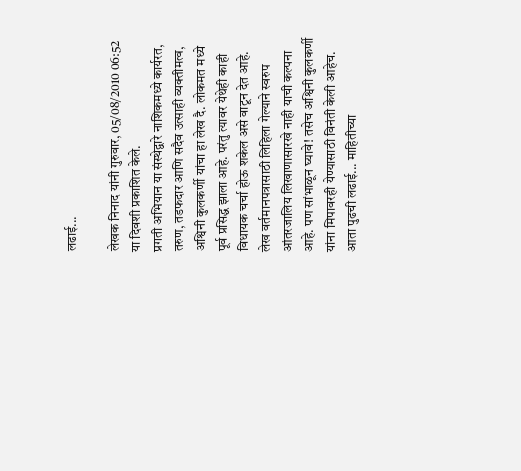लढाई...

लेखक निनाद यांनी गुरुवार, 05/08/2010 06:52 या दिवशी प्रकाशित केले.
प्रगती अभियान या संस्थेद्वारे नाशिकमध्ये कार्यरत, तरुण, तडफदार आणि सदैव उत्साही व्यक्तीमत्व, अश्विनी कुलकर्णी यांचा हा लेख दै. लोकमत मध्ये पूर्व प्रसिद्ध झाला आहे. परंतु त्यावर येथेही काही विधायक चर्चा होऊ शकेल असे वाटून देत आहे. लेख वर्तमानपत्रासाठी लिहिला गेल्याने स्वरुप आंतरजालिय लिखाणासारखे नाही याची कल्पना आहे. पण सांभाळून घ्यावे! तसेच अश्विनी कुलकर्णी यांना मिपावरही येण्यासाठी विनंती केली आहेच. आता पुढची लढाई... माहितीच्या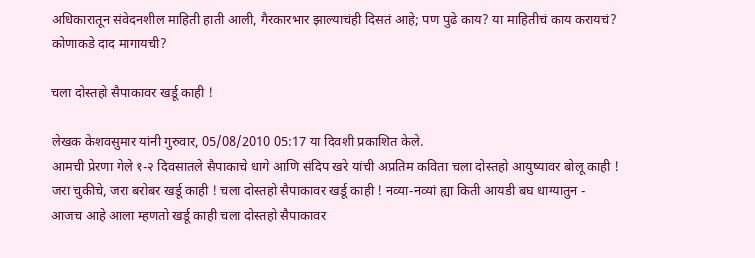अधिकारातून संवेदनशील माहिती हाती आली, गैरकारभार झाल्याचंही दिसतं आहे; पण पुढे काय? या माहितीचं काय करायचं? कोणाकडे दाद मागायची?

चला दोस्तहो सैपाकावर खर्डू काही !

लेखक केशवसुमार यांनी गुरुवार, 05/08/2010 05:17 या दिवशी प्रकाशित केले.
आमची प्रेरणा गेले १-२ दिवसातले सैपाकाचे धागे आणि संदिप खरे यांची अप्रतिम कविता चला दोस्तहो आयुष्यावर बोलू काही ! जरा चुकीचे, जरा बरोबर खर्डू काही ! चला दोस्तहो सैपाकावर खर्डू काही ! नव्या-नव्यां ह्या किती आयडी बघ धाग्यातुन - आजच आहे आला म्हणतो खर्डू काही चला दोस्तहो सैपाकावर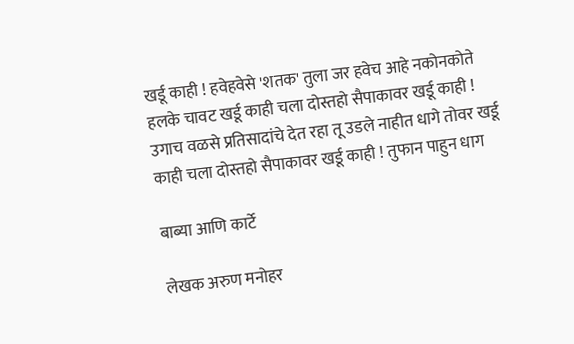खर्डू काही ! हवेहवेसे 'शतक' तुला जर हवेच आहे नकोनकोते हलके चावट खर्डू काही चला दोस्तहो सैपाकावर खर्डू काही ! उगाच वळसे प्रतिसादांचे देत रहा तू उडले नाहीत धागे तोवर खर्डू काही चला दोस्तहो सैपाकावर खर्डू काही ! तुफान पाहुन धाग

बाब्या आणि कार्टे

लेखक अरुण मनोहर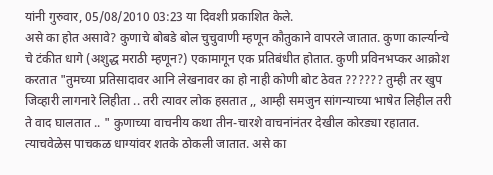यांनी गुरुवार, 05/08/2010 03:23 या दिवशी प्रकाशित केले.
असे का होत असावे? कुणाचे बोबडे बोल चुचुवाणी म्हणून कौतुकाने वापरले जातात. कुणा कार्ल्यान्चे चे टंकीत धागे (अशुद्ध मराठी म्हणून?) एकामागून एक प्रतिबंधीत होतात. कुणी प्रविनभप्कर आक्रोश करतात "तुमच्या प्रतिसादावर आनि लेखनावर का हो नाही कोणी बोट ठेवत ?????? तुम्ही तर खुप जिव्हारी लागनारे लिहीता .. तरी त्यावर लोक हसतात ,, आम्ही समजुन सांगन्याच्या भाषेत लिहील तरी ते वाद घालतात .. " कुणाच्या वाचनीय कथा तीन-चारशे वाचनांनंतर देखील कोरड्या रहातात. त्याचवेळेस पाचकळ धाग्यांवर शतके ठोकली जातात. असे का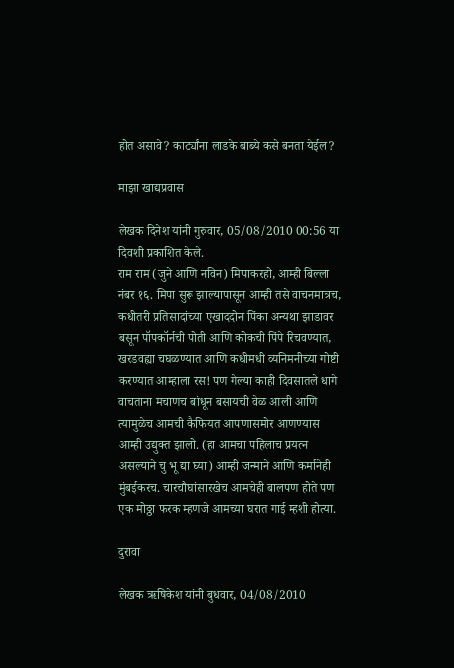होत असावे? कार्ट्यांना लाडके बाब्ये कसे बनता येईल?

माझा खाद्यप्रवास

लेखक दिनेश यांनी गुरुवार, 05/08/2010 00:56 या दिवशी प्रकाशित केले.
राम राम (जुने आणि नविन) मिपाकरहो, आम्ही बिल्ला नंबर १६. मिपा सुरू झाल्यापासून आम्ही तसे वाचनमात्रच, कधीतरी प्रतिसादांच्या एखाददोन पिंका अन्यथा झाडावर बसून पॉपकॉर्नची पोती आणि कोकची पिंपे रिचवण्यात, खरडवह्या चघळण्यात आणि कधीमधी व्यनिमनीच्या गोष्टी करण्यात आम्हाला रस! पण गेल्या काही दिवसातले धागे वाचताना मचाणच बांधून बसायची वेळ आली आणि त्यामुळेच आमची कैफियत आपणासमोर आणण्यास आम्ही उद्युक्त झालो. (हा आमचा पहिलाच प्रयत्न असल्याने चु भू द्या घ्या) आम्ही जन्माने आणि कर्मानेही मुंबईकरच. चारचौघांसारखेच आमचेही बालपण होते पण एक मोठ्ठा फरक म्हणजे आमच्या घरात गाई म्हशी होत्या.

दुरावा

लेखक ऋषिकेश यांनी बुधवार, 04/08/2010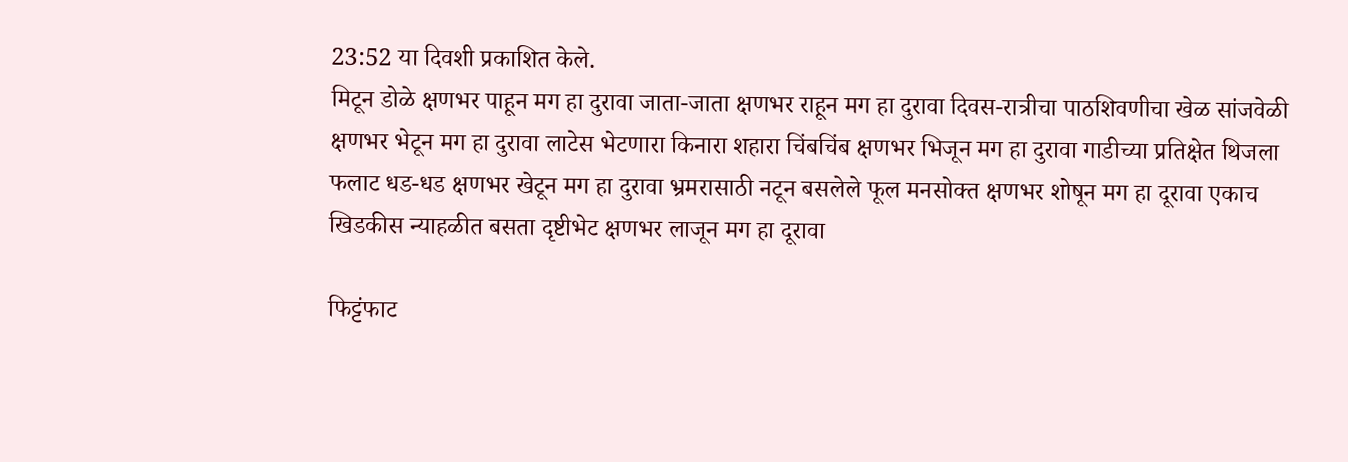23:52 या दिवशी प्रकाशित केले.
मिटून डोळे क्षणभर पाहून मग हा दुरावा जाता-जाता क्षणभर राहून मग हा दुरावा दिवस-रात्रीचा पाठशिवणीचा खेळ सांजवेळी क्षणभर भेटून मग हा दुरावा लाटेस भेटणारा किनारा शहारा चिंबचिंब क्षणभर भिजून मग हा दुरावा गाडीच्या प्रतिक्षेत थिजला फलाट धड-धड क्षणभर खेटून मग हा दुरावा भ्रमरासाठी नटून बसलेले फूल मनसोक्त क्षणभर शोषून मग हा दूरावा एकाच खिडकीस न्याहळीत बसता दृष्टीभेट क्षणभर लाजून मग हा दूरावा

फिट्टंफाट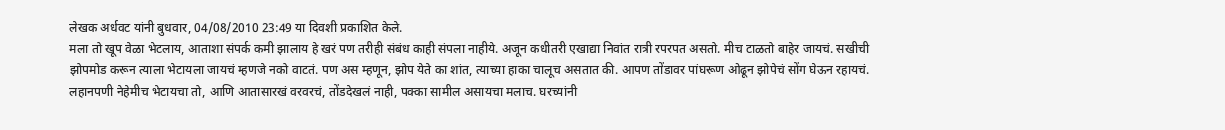लेखक अर्धवट यांनी बुधवार, 04/08/2010 23:49 या दिवशी प्रकाशित केले.
मला तो खूप वेळा भेटलाय, आताशा संपर्क कमी झालाय हे खरं पण तरीही संबंध काही संपला नाहीये. अजून कधीतरी एखाद्या निवांत रात्री रपरपत असतो. मीच टाळतो बाहेर जायचं. सखीची झोपमोड करून त्याला भेटायला जायचं म्हणजे नको वाटतं. पण अस म्हणून, झोप येते का शांत, त्याच्या हाका चालूच असतात की. आपण तोंडावर पांघरूण ओढून झोपेचं सोंग घेऊन रहायचं. लहानपणी नेहेमीच भेटायचा तो, आणि आतासारखं वरवरचं, तोंडदेखलं नाही, पक्का सामील असायचा मलाच. घरच्यांनी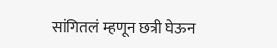सांगितलं म्हणून छत्री घेऊन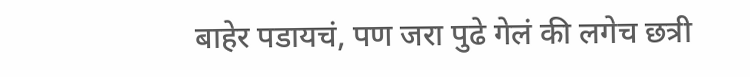बाहेर पडायचं, पण जरा पुढे गेलं की लगेच छत्री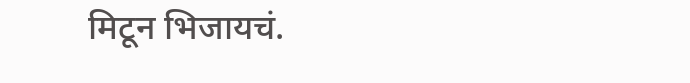मिटून भिजायचं.